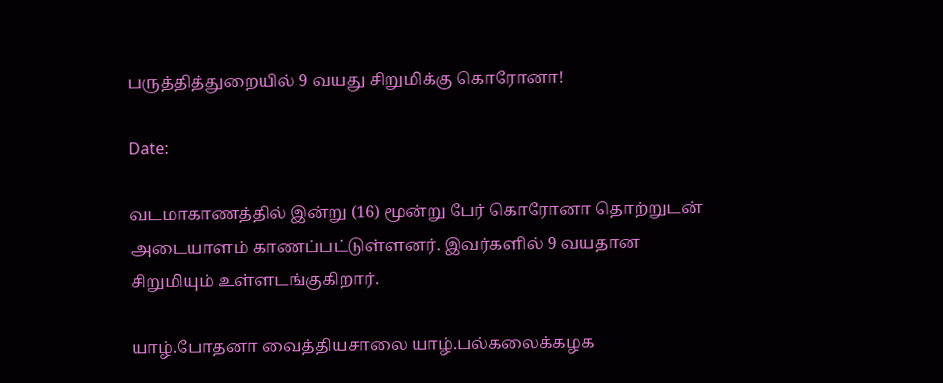பருத்தித்துறையில் 9 வயது சிறுமிக்கு கொரோனா!

Date:

வடமாகாணத்தில் இன்று (16) மூன்று பேர் கொரோனா தொற்றுடன் அடையாளம் காணப்பட்டுள்ளனர். இவர்களில் 9 வயதான சிறுமியும் உள்ளடங்குகிறார்.

யாழ்.போதனா வைத்தியசாலை யாழ்.பல்கலைக்கழக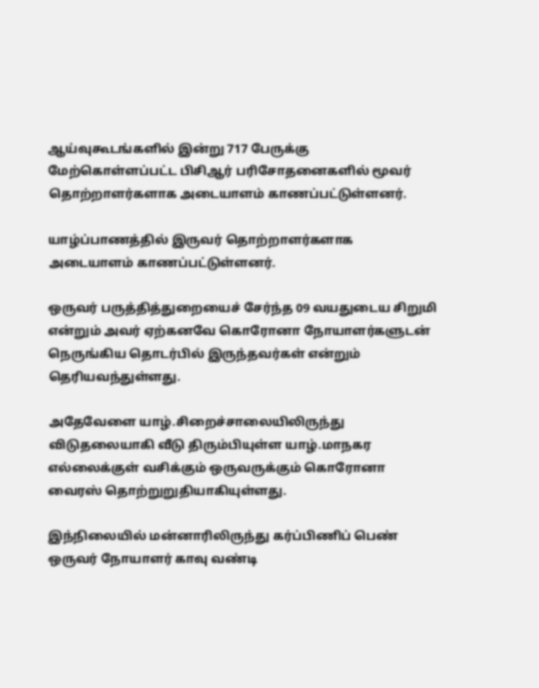ஆய்வுகூடங்களில் இன்று 717 பேருக்கு மேற்கொள்ளப்பட்ட பிசிஆர் பரிசோதனைகளில் மூவர் தொற்றாளர்களாக அடையாளம் காணப்பட்டுள்ளனர்.

யாழ்ப்பாணத்தில் இருவர் தொற்றாளர்களாக அடையாளம் காணப்பட்டுள்ளனர்.

ஒருவர் பருத்தித்துறையைச் சேர்ந்த 09 வயதுடைய சிறுமி என்றும் அவர் ஏற்கனவே கொரோனா நோயாளர்களுடன் நெருங்கிய தொடர்பில் இருந்தவர்கள் என்றும் தெரியவந்துள்ளது.

அதேவேளை யாழ்.சிறைச்சாலையிலிருந்து விடுதலையாகி வீடு திரும்பியுள்ள யாழ்.மாநகர எல்லைக்குள் வசிக்கும் ஒருவருக்கும் கொரோனா வைரஸ் தொற்றுறுதியாகியுள்ளது.

இந்நிலையில் மன்னாரிலிருந்து கர்ப்பிணிப் பெண் ஒருவர் நோயாளர் காவு வண்டி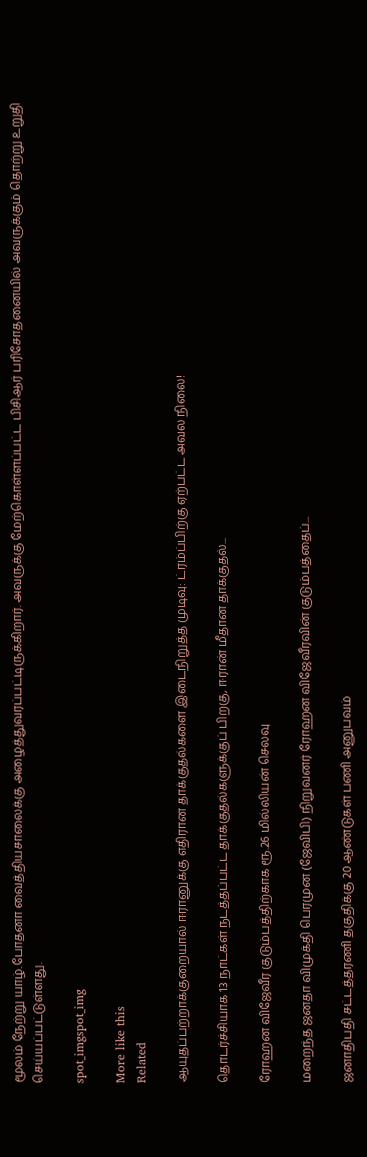மூலம் நேற்று யாழ்.போதனா வைத்தியசாலைக்கு அழைத்துவரப்பட்டிருக்கிறார். அவருக்கு மேற்கொள்ளப்பட்ட பிசிஆர் பரிசோதனையில் அவருக்கும் தொற்று உறுதி செய்யப்பட்டுள்ளது.

spot_imgspot_img

More like this
Related

ஆயுதப்பற்றாக்குறையால் ஈரானுக்கு எதிரான தாக்குதல்களை இடைநிறுத்த முடிவு: ட்ரம்ப்பிற்கு ஏற்பட்ட அவல நிலை!

தொடர்ச்சியாக 13 நாட்கள் நடத்தப்பட்ட தாக்குதல்களுக்குப் பிறகு, ஈரான் மீதான தாக்குதல்...

ரோஹன விஜேவீர குடும்பத்திற்காக ரூ.26 மில்லியன் செலவு

மறைந்த ஜனதா விமுக்தி பெரமுன (ஜேவிபி) நிறுவனர் ரோஹன விஜேவீரவின் குடும்பத்தைப்...

ஜனாதிபதி சட்டத்தரணி தகுதிக்கு 20 ஆண்டுகள் பணி அனுபவம்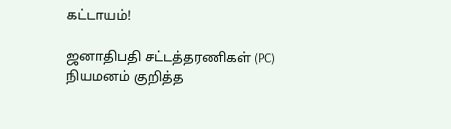கட்டாயம்!

ஜனாதிபதி சட்டத்தரணிகள் (PC) நியமனம் குறித்த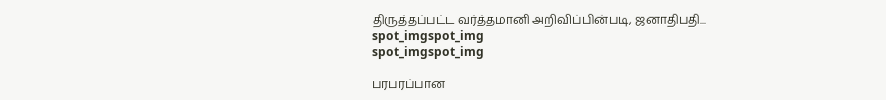திருத்தப்பட்ட வர்த்தமானி அறிவிப்பின்படி, ஜனாதிபதி...
spot_imgspot_img
spot_imgspot_img

பரபரப்பான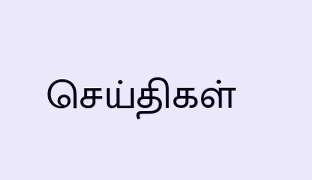செய்திகள்